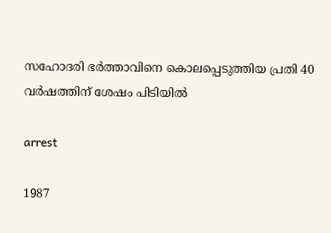സഹോദരി ഭര്‍ത്താവിനെ കൊലപ്പെടുത്തിയ പ്രതി 40 വര്‍ഷത്തിന് ശേഷം പിടിയില്‍

arrest

1987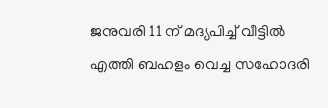ജനുവരി 11 ന് മദ്യപിച്ച് വീട്ടില്‍ എത്തി ബഹളം വെച്ച സഹോദരി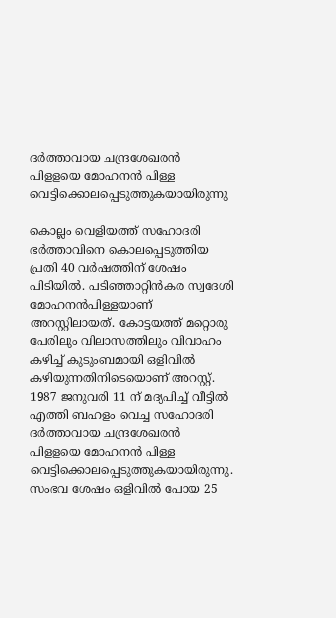ദര്‍ത്താവായ ചന്ദ്രശേഖരന്‍ പിളളയെ മോഹനന്‍ പിള്ള വെട്ടിക്കൊലപ്പെടുത്തുകയായിരുന്നു

കൊല്ലം വെളിയത്ത് സഹോദരി ഭര്‍ത്താവിനെ കൊലപ്പെടുത്തിയ പ്രതി 40 വര്‍ഷത്തിന് ശേഷം പിടിയില്‍. പടിഞ്ഞാറ്റിന്‍കര സ്വദേശി മോഹനന്‍പിള്ളയാണ് അറസ്റ്റിലായത്. കോട്ടയത്ത് മറ്റൊരു പേരിലും വിലാസത്തിലും വിവാഹം കഴിച്ച് കുടുംബമായി ഒളിവില്‍ കഴിയുന്നതിനിടെയൊണ് അറസ്റ്റ്. 1987 ജനുവരി 11 ന് മദ്യപിച്ച് വീട്ടില്‍ എത്തി ബഹളം വെച്ച സഹോദരി ദര്‍ത്താവായ ചന്ദ്രശേഖരന്‍ പിളളയെ മോഹനന്‍ പിള്ള വെട്ടിക്കൊലപ്പെടുത്തുകയായിരുന്നു. സംഭവ ശേഷം ഒളിവില്‍ പോയ 25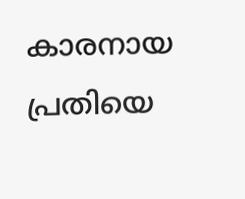കാരനായ പ്രതിയെ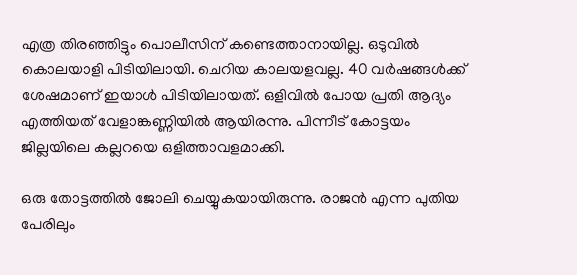എത്ര തിരഞ്ഞിട്ടും പൊലീസിന് കണ്ടെത്താനായില്ല. ഒടുവില്‍ കൊലയാളി പിടിയിലായി. ചെറിയ കാലയളവല്ല. 40 വര്‍ഷങ്ങള്‍ക്ക് ശേഷമാണ് ഇയാള്‍ പിടിയിലായത്. ഒളിവില്‍ പോയ പ്രതി ആദ്യം എത്തിയത് വേളാങ്കണ്ണിയില്‍ ആയിരന്നു. പിന്നീട് കോട്ടയം ജില്ലയിലെ കല്ലറയെ ഒളിത്താവളമാക്കി.

ഒരു തോട്ടത്തില്‍ ജോലി ചെയ്യുകയായിരുന്നു. രാജന്‍ എന്ന പുതിയ പേരിലും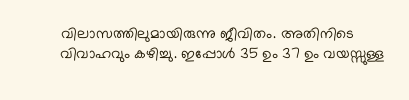വിലാസത്തിലുമായിരുന്നു ജീവിതം. അതിനിടെ വിവാഹവും കഴിച്ചു. ഇപ്പോള്‍ 35 ഉം 37 ഉം വയസ്സുള്ള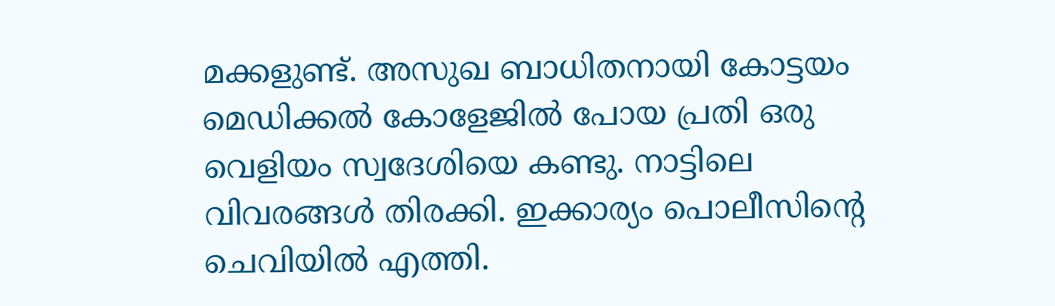മക്കളുണ്ട്. അസുഖ ബാധിതനായി കോട്ടയം മെഡിക്കല്‍ കോളേജില്‍ പോയ പ്രതി ഒരു വെളിയം സ്വദേശിയെ കണ്ടു. നാട്ടിലെ വിവരങ്ങള്‍ തിരക്കി. ഇക്കാര്യം പൊലീസിന്റെ ചെവിയില്‍ എത്തി.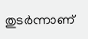തുടര്‍ന്നാണ്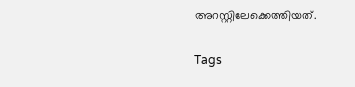അറസ്റ്റിലേക്കെത്തിയത്.


Tags